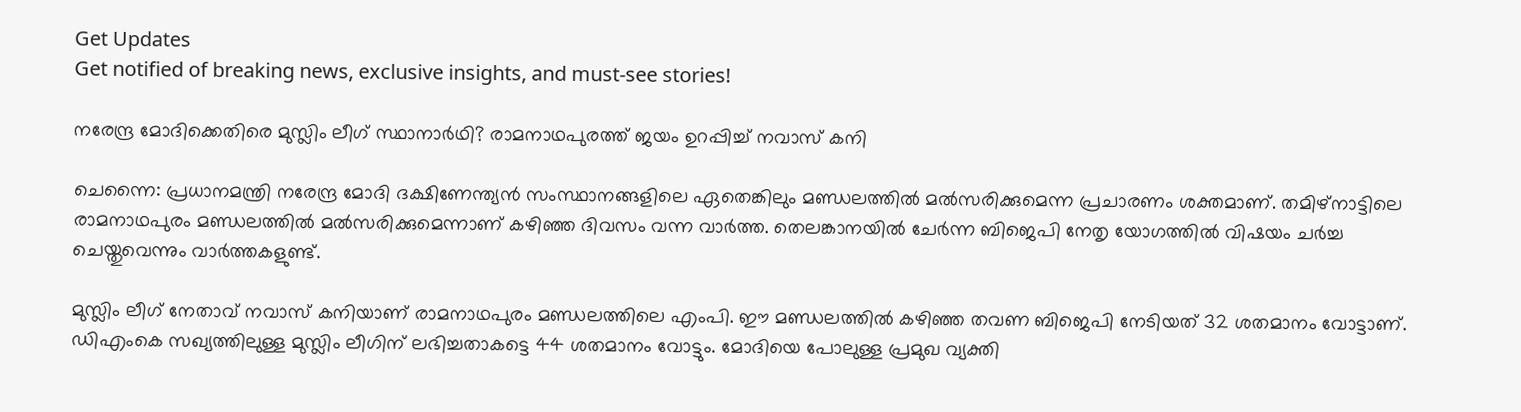Get Updates
Get notified of breaking news, exclusive insights, and must-see stories!

നരേന്ദ്ര മോദിക്കെതിരെ മുസ്ലിം ലീഗ് സ്ഥാനാര്‍ഥി? രാമനാഥപുരത്ത് ജയം ഉറപ്പിച്ച് നവാസ് കനി

ചെന്നൈ: പ്രധാനമന്ത്രി നരേന്ദ്ര മോദി ദക്ഷിണേന്ത്യന്‍ സംസ്ഥാനങ്ങളിലെ ഏതെങ്കിലും മണ്ഡലത്തില്‍ മല്‍സരിക്കുമെന്ന പ്രചാരണം ശക്തമാണ്. തമിഴ്‌നാട്ടിലെ രാമനാഥപുരം മണ്ഡലത്തില്‍ മല്‍സരിക്കുമെന്നാണ് കഴിഞ്ഞ ദിവസം വന്ന വാര്‍ത്ത. തെലങ്കാനയില്‍ ചേര്‍ന്ന ബിജെപി നേതൃ യോഗത്തില്‍ വിഷയം ചര്‍ച്ച ചെയ്തുവെന്നും വാര്‍ത്തകളുണ്ട്.

മുസ്ലിം ലീഗ് നേതാവ് നവാസ് കനിയാണ് രാമനാഥപുരം മണ്ഡലത്തിലെ എംപി. ഈ മണ്ഡലത്തില്‍ കഴിഞ്ഞ തവണ ബിജെപി നേടിയത് 32 ശതമാനം വോട്ടാണ്. ഡിഎംകെ സഖ്യത്തിലുള്ള മുസ്ലിം ലീഗിന് ലഭിച്ചതാകട്ടെ 44 ശതമാനം വോട്ടും. മോദിയെ പോലുള്ള പ്രമുഖ വ്യക്തി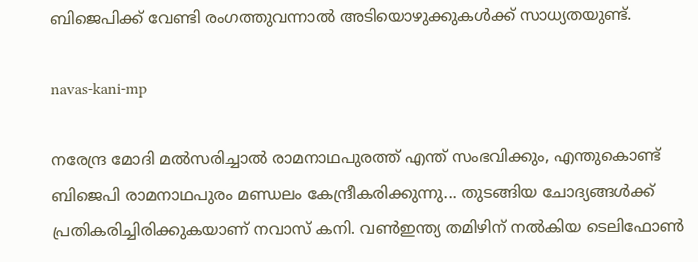ബിജെപിക്ക് വേണ്ടി രംഗത്തുവന്നാല്‍ അടിയൊഴുക്കുകള്‍ക്ക് സാധ്യതയുണ്ട്.

navas-kani-mp

നരേന്ദ്ര മോദി മല്‍സരിച്ചാല്‍ രാമനാഥപുരത്ത് എന്ത് സംഭവിക്കും, എന്തുകൊണ്ട് ബിജെപി രാമനാഥപുരം മണ്ഡലം കേന്ദ്രീകരിക്കുന്നു... തുടങ്ങിയ ചോദ്യങ്ങള്‍ക്ക് പ്രതികരിച്ചിരിക്കുകയാണ് നവാസ് കനി. വണ്‍ഇന്ത്യ തമിഴിന് നല്‍കിയ ടെലിഫോണ്‍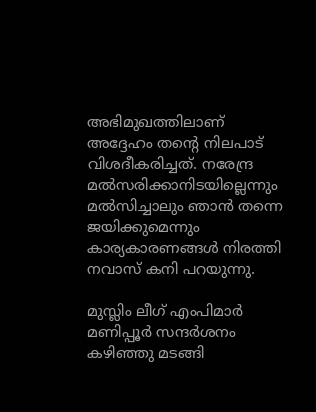അഭിമുഖത്തിലാണ് അദ്ദേഹം തന്റെ നിലപാട് വിശദീകരിച്ചത്. നരേന്ദ്ര മല്‍സരിക്കാനിടയില്ലെന്നും മല്‍സിച്ചാലും ഞാന്‍ തന്നെ ജയിക്കുമെന്നും കാര്യകാരണങ്ങള്‍ നിരത്തി നവാസ് കനി പറയുന്നു.

മുസ്ലിം ലീഗ് എംപിമാര്‍ മണിപ്പൂര്‍ സന്ദര്‍ശനം കഴിഞ്ഞു മടങ്ങി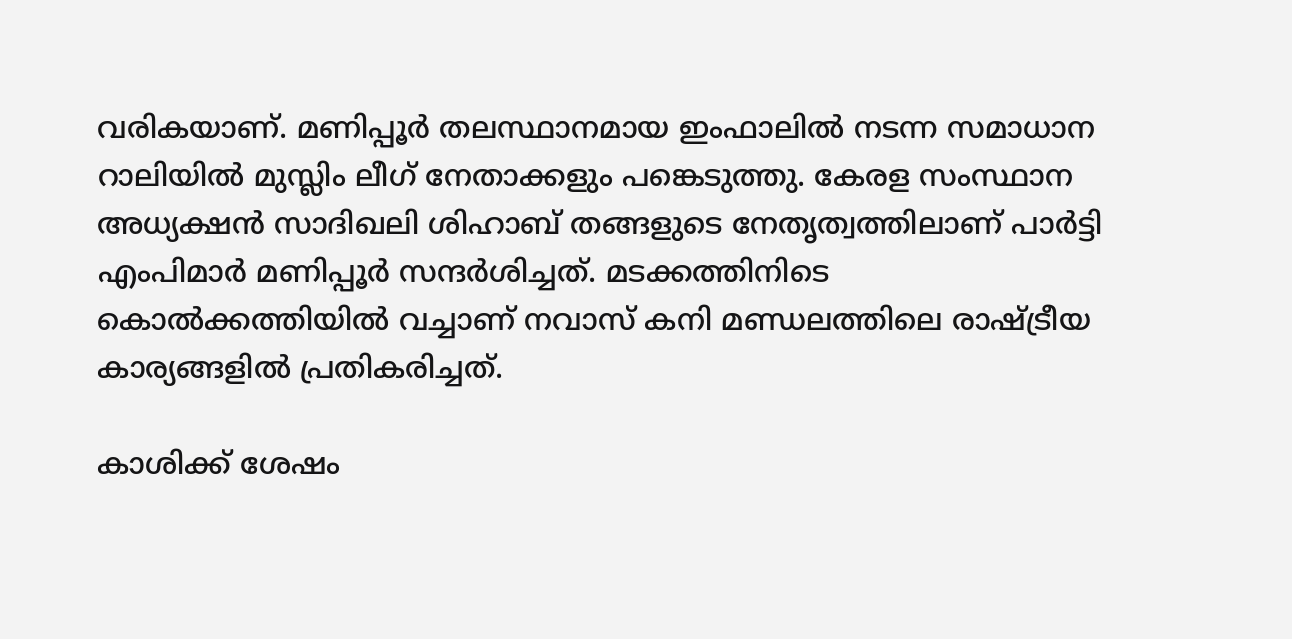വരികയാണ്. മണിപ്പൂര്‍ തലസ്ഥാനമായ ഇംഫാലില്‍ നടന്ന സമാധാന റാലിയില്‍ മുസ്ലിം ലീഗ് നേതാക്കളും പങ്കെടുത്തു. കേരള സംസ്ഥാന അധ്യക്ഷന്‍ സാദിഖലി ശിഹാബ് തങ്ങളുടെ നേതൃത്വത്തിലാണ് പാര്‍ട്ടി എംപിമാര്‍ മണിപ്പൂര്‍ സന്ദര്‍ശിച്ചത്. മടക്കത്തിനിടെ കൊല്‍ക്കത്തിയില്‍ വച്ചാണ് നവാസ് കനി മണ്ഡലത്തിലെ രാഷ്ട്രീയ കാര്യങ്ങളില്‍ പ്രതികരിച്ചത്.

കാശിക്ക് ശേഷം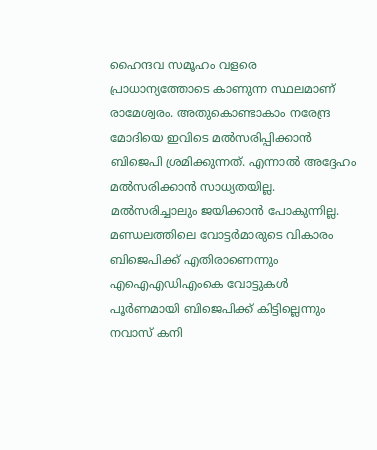ഹൈന്ദവ സമൂഹം വളരെ പ്രാധാന്യത്തോടെ കാണുന്ന സ്ഥലമാണ് രാമേശ്വരം. അതുകൊണ്ടാകാം നരേന്ദ്ര മോദിയെ ഇവിടെ മല്‍സരിപ്പിക്കാന്‍ ബിജെപി ശ്രമിക്കുന്നത്. എന്നാല്‍ അദ്ദേഹം മല്‍സരിക്കാന്‍ സാധ്യതയില്ല. മല്‍സരിച്ചാലും ജയിക്കാന്‍ പോകുന്നില്ല. മണ്ഡലത്തിലെ വോട്ടര്‍മാരുടെ വികാരം ബിജെപിക്ക് എതിരാണെന്നും എഐഎഡിഎംകെ വോട്ടുകള്‍ പൂര്‍ണമായി ബിജെപിക്ക് കിട്ടില്ലെന്നും നവാസ് കനി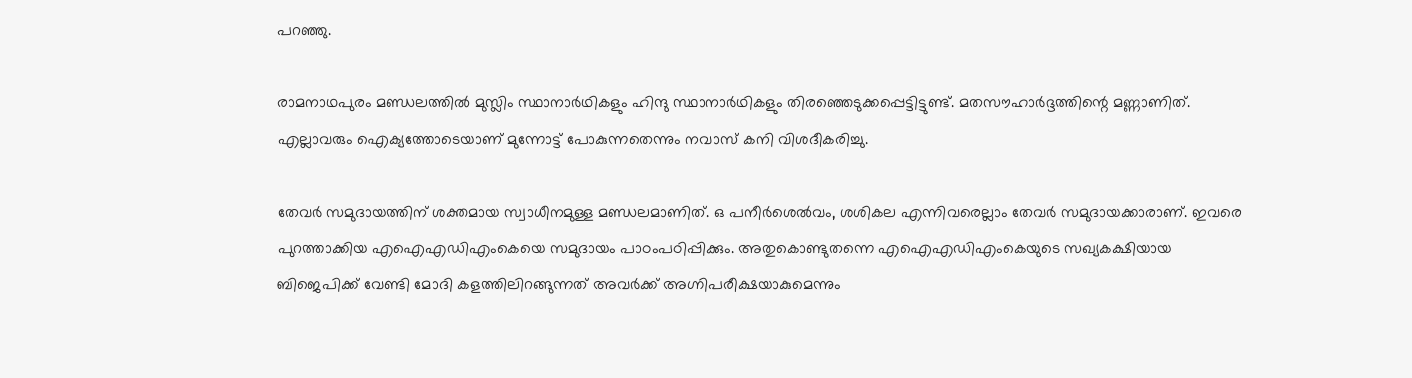പറഞ്ഞു.

രാമനാഥപുരം മണ്ഡലത്തില്‍ മുസ്ലിം സ്ഥാനാര്‍ഥികളും ഹിന്ദു സ്ഥാനാര്‍ഥികളും തിരഞ്ഞെടുക്കപ്പെട്ടിട്ടുണ്ട്. മതസൗഹാര്‍ദ്ദത്തിന്റെ മണ്ണാണിത്. എല്ലാവരും ഐക്യത്തോടെയാണ് മുന്നോട്ട് പോകുന്നതെന്നും നവാസ് കനി വിശദീകരിച്ചു.

തേവര്‍ സമുദായത്തിന് ശക്തമായ സ്വാധീനമുള്ള മണ്ഡലമാണിത്. ഒ പനീര്‍ശെല്‍വം, ശശികല എന്നിവരെല്ലാം തേവര്‍ സമുദായക്കാരാണ്. ഇവരെ പുറത്താക്കിയ എഐഎഡിഎംകെയെ സമുദായം പാഠംപഠിപ്പിക്കും. അതുകൊണ്ടുതന്നെ എഐഎഡിഎംകെയുടെ സഖ്യകക്ഷിയായ ബിജെപിക്ക് വേണ്ടി മോദി കളത്തിലിറങ്ങുന്നത് അവര്‍ക്ക് അഗ്നിപരീക്ഷയാകുമെന്നും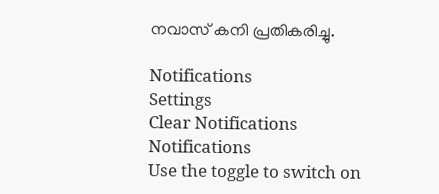നവാസ് കനി പ്രതികരിച്ചു.

Notifications
Settings
Clear Notifications
Notifications
Use the toggle to switch on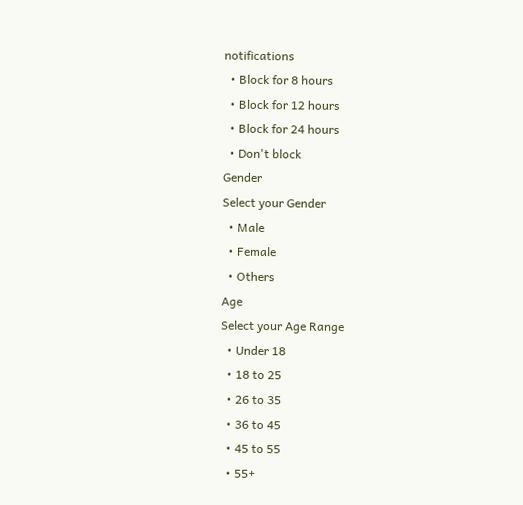notifications
  • Block for 8 hours
  • Block for 12 hours
  • Block for 24 hours
  • Don't block
Gender
Select your Gender
  • Male
  • Female
  • Others
Age
Select your Age Range
  • Under 18
  • 18 to 25
  • 26 to 35
  • 36 to 45
  • 45 to 55
  • 55+